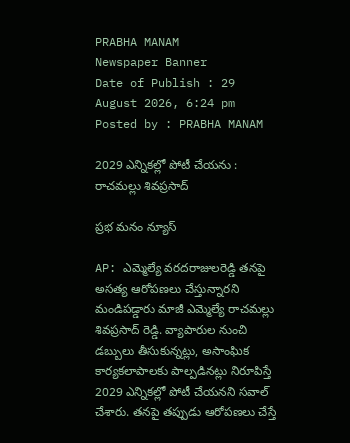PRABHA MANAM
Newspaper Banner
Date of Publish : 29 August 2026, 6:24 pm Posted by : PRABHA MANAM

2029 ఎన్నికల్లో పోటీ చేయను : రాచమల్లు శివప్రసాద్

ప్రభ మనం న్యూస్

AP: ఎమ్మెల్యే వరదరాజులరెడ్డి తనపై అసత్య ఆరోపణలు చేస్తున్నారని మండిపడ్డారు మాజీ ఎమ్మెల్యే రాచమల్లు శివప్రసాద్ రెడ్డి. వ్యాపారుల నుంచి డబ్బులు తీసుకున్నట్లు, అసాంఘిక కార్యకలాపాలకు పాల్పడినట్లు నిరూపిస్తే 2029 ఎన్నికల్లో పోటీ చేయనని సవాల్ చేశారు. తనపై తప్పుడు ఆరోపణలు చేస్తే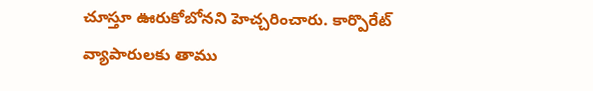చూస్తూ ఊరుకోబోనని హెచ్చరించారు. కార్పొరేట్ వ్యాపారులకు తాము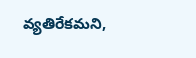వ్యతిరేకమని,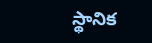స్థానిక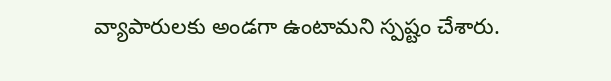వ్యాపారులకు అండగా ఉంటామని స్పష్టం చేశారు.